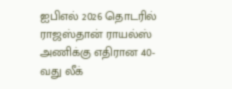ஐபிஎல் 2026 தொடரில் ராஜஸ்தான் ராயல்ஸ் அணிக்கு எதிரான 40-வது லீக்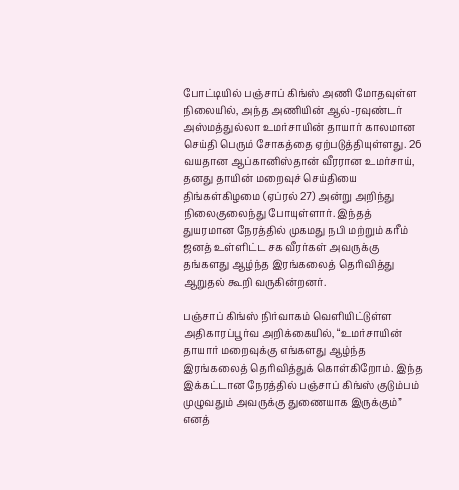போட்டியில் பஞ்சாப் கிங்ஸ் அணி மோதவுள்ள நிலையில், அந்த அணியின் ஆல்-ரவுண்டர் அஸ்மத்துல்லா உமர்சாயின் தாயார் காலமான செய்தி பெரும் சோகத்தை ஏற்படுத்தியுள்ளது. 26 வயதான ஆப்கானிஸ்தான் வீரரான உமர்சாய், தனது தாயின் மறைவுச் செய்தியை திங்கள்கிழமை (ஏப்ரல் 27) அன்று அறிந்து நிலைகுலைந்து போயுள்ளார். இந்தத் துயரமான நேரத்தில் முகமது நபி மற்றும் கரீம் ஜனத் உள்ளிட்ட சக வீரர்கள் அவருக்கு தங்களது ஆழ்ந்த இரங்கலைத் தெரிவித்து ஆறுதல் கூறி வருகின்றனர்.

பஞ்சாப் கிங்ஸ் நிர்வாகம் வெளியிட்டுள்ள அதிகாரப்பூர்வ அறிக்கையில், “உமர்சாயின் தாயார் மறைவுக்கு எங்களது ஆழ்ந்த இரங்கலைத் தெரிவித்துக் கொள்கிறோம். இந்த இக்கட்டான நேரத்தில் பஞ்சாப் கிங்ஸ் குடும்பம் முழுவதும் அவருக்கு துணையாக இருக்கும்” எனத்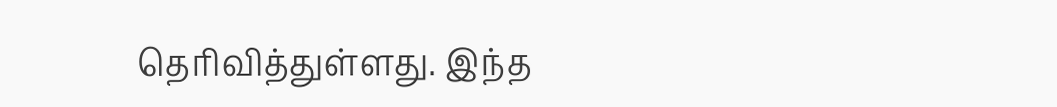தெரிவித்துள்ளது. இந்த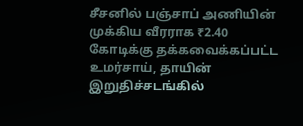சீசனில் பஞ்சாப் அணியின் முக்கிய வீரராக ₹2.40 கோடிக்கு தக்கவைக்கப்பட்ட உமர்சாய், தாயின் இறுதிச்சடங்கில்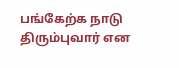பங்கேற்க நாடு திரும்புவார் என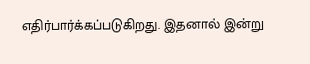எதிர்பார்க்கப்படுகிறது. இதனால் இன்று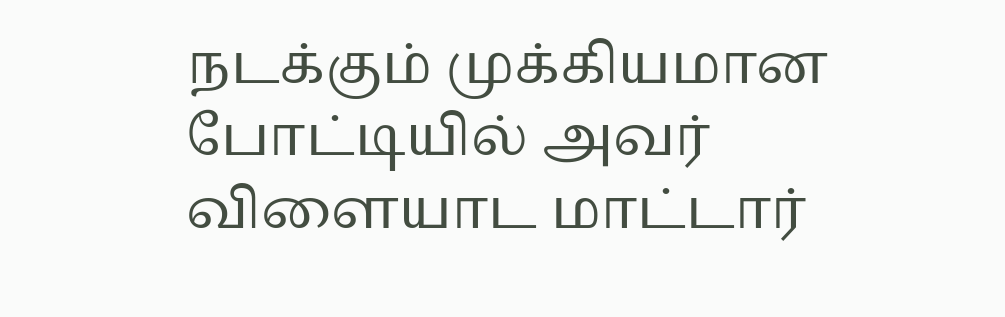நடக்கும் முக்கியமான போட்டியில் அவர் விளையாட மாட்டார்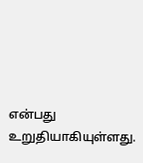என்பது உறுதியாகியுள்ளது.